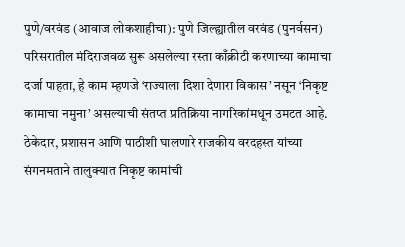पुणे/वरवंड (आवाज लोकशाहीचा): पुणे जिल्ह्यातील वरवंड (पुनर्वसन) परिसरातील मंदिराजवळ सुरू असलेल्या रस्ता काँक्रीटी करणाच्या कामाचा दर्जा पाहता, हे काम म्हणजे ‘राज्याला दिशा देणारा विकास’ नसून ‘निकृष्ट कामाचा नमुना’ असल्याची संतप्त प्रतिक्रिया नागरिकांमधून उमटत आहे. ठेकेदार, प्रशासन आणि पाठीशी घालणारे राजकीय वरदहस्त यांच्या संगनमताने तालुक्यात निकृष्ट कामांची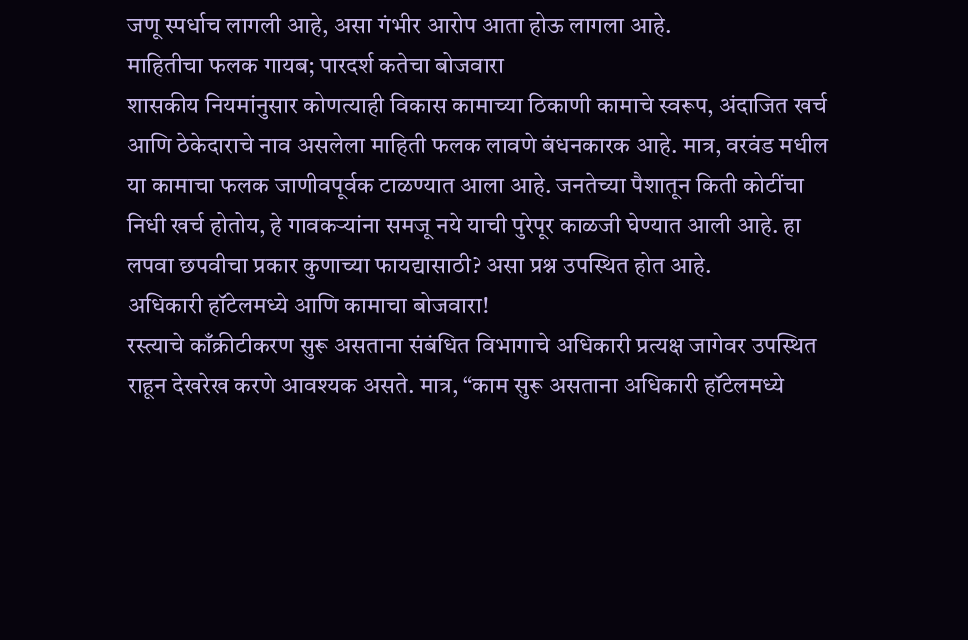जणू स्पर्धाच लागली आहे, असा गंभीर आरोप आता होऊ लागला आहे.
माहितीचा फलक गायब; पारदर्श कतेचा बोजवारा
शासकीय नियमांनुसार कोणत्याही विकास कामाच्या ठिकाणी कामाचे स्वरूप, अंदाजित खर्च आणि ठेकेदाराचे नाव असलेला माहिती फलक लावणे बंधनकारक आहे. मात्र, वरवंड मधील या कामाचा फलक जाणीवपूर्वक टाळण्यात आला आहे. जनतेच्या पैशातून किती कोटींचा निधी खर्च होतोय, हे गावकऱ्यांना समजू नये याची पुरेपूर काळजी घेण्यात आली आहे. हा लपवा छपवीचा प्रकार कुणाच्या फायद्यासाठी? असा प्रश्न उपस्थित होत आहे.
अधिकारी हॉटेलमध्ये आणि कामाचा बोजवारा!
रस्त्याचे काँक्रीटीकरण सुरू असताना संबंधित विभागाचे अधिकारी प्रत्यक्ष जागेवर उपस्थित राहून देखरेख करणे आवश्यक असते. मात्र, “काम सुरू असताना अधिकारी हॉटेलमध्ये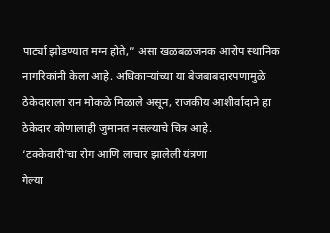पार्ट्या झोडण्यात मग्न होते,” असा खळबळजनक आरोप स्थानिक नागरिकांनी केला आहे. अधिकाऱ्यांच्या या बेजबाबदारपणामुळे ठेकेदाराला रान मोकळे मिळाले असून, राजकीय आशीर्वादाने हा ठेकेदार कोणालाही जुमानत नसल्याचे चित्र आहे.
‘टक्केवारी’चा रोग आणि लाचार झालेली यंत्रणा
गेल्या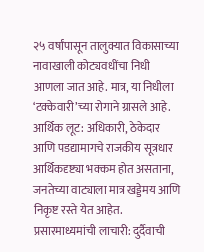२५ वर्षांपासून तालुक्यात विकासाच्या नावाखाली कोट्यवधींचा निधी आणला जात आहे. मात्र, या निधीला ‘टक्केवारी’च्या रोगाने ग्रासले आहे.
आर्थिक लूट: अधिकारी, ठेकेदार आणि पडद्यामागचे राजकीय सूत्रधार आर्थिकदृष्ट्या भक्कम होत असताना, जनतेच्या वाट्याला मात्र खड्डेमय आणि निकृष्ट रस्ते येत आहेत.
प्रसारमाध्यमांची लाचारी: दुर्दैवाची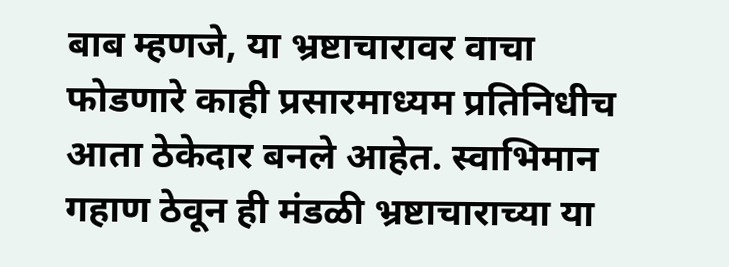बाब म्हणजे, या भ्रष्टाचारावर वाचा फोडणारे काही प्रसारमाध्यम प्रतिनिधीच आता ठेकेदार बनले आहेत. स्वाभिमान गहाण ठेवून ही मंडळी भ्रष्टाचाराच्या या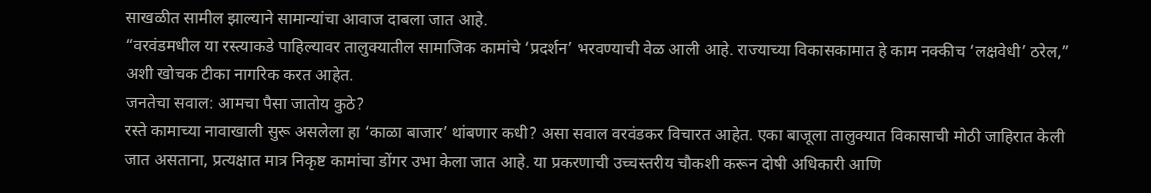साखळीत सामील झाल्याने सामान्यांचा आवाज दाबला जात आहे.
“वरवंडमधील या रस्त्याकडे पाहिल्यावर तालुक्यातील सामाजिक कामांचे ‘प्रदर्शन’ भरवण्याची वेळ आली आहे. राज्याच्या विकासकामात हे काम नक्कीच ‘लक्षवेधी’ ठरेल,” अशी खोचक टीका नागरिक करत आहेत.
जनतेचा सवाल: आमचा पैसा जातोय कुठे?
रस्ते कामाच्या नावाखाली सुरू असलेला हा ‘काळा बाजार’ थांबणार कधी? असा सवाल वरवंडकर विचारत आहेत. एका बाजूला तालुक्यात विकासाची मोठी जाहिरात केली जात असताना, प्रत्यक्षात मात्र निकृष्ट कामांचा डोंगर उभा केला जात आहे. या प्रकरणाची उच्चस्तरीय चौकशी करून दोषी अधिकारी आणि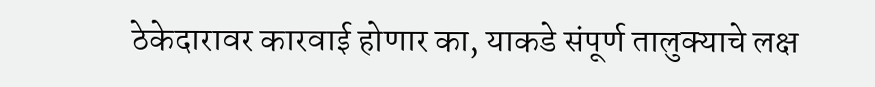ठेकेदारावर कारवाई होणार का, याकडे संपूर्ण तालुक्याचे लक्ष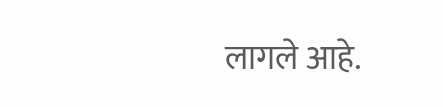लागले आहे.